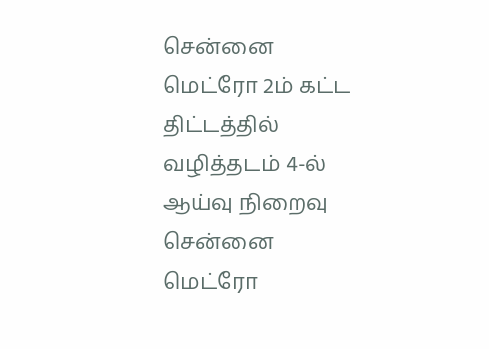சென்னை மெட்ரோ 2ம் கட்ட திட்டத்தில் வழித்தடம் 4-ல் ஆய்வு நிறைவு சென்னை மெட்ரோ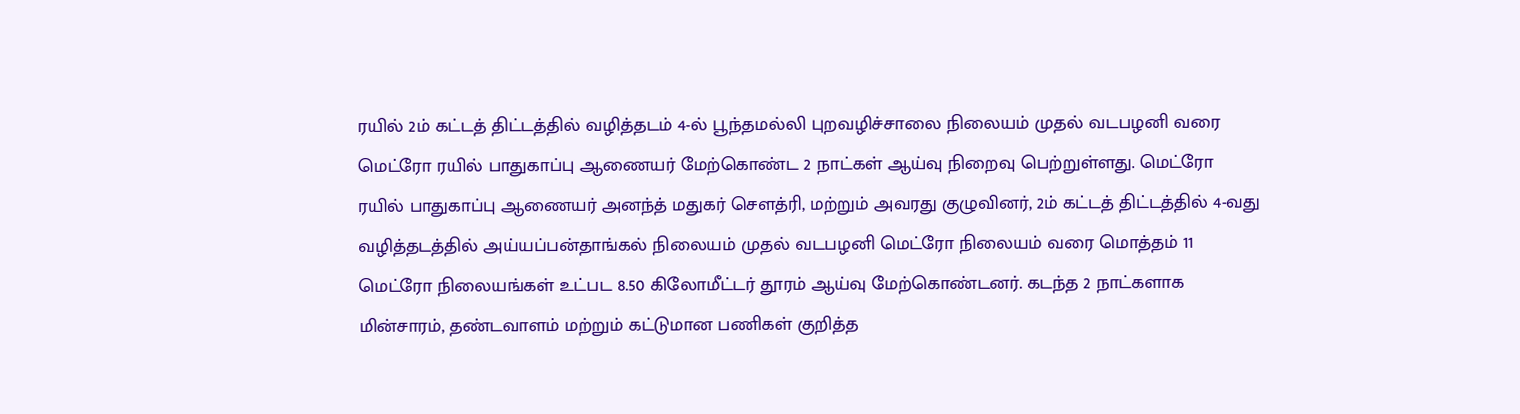ரயில் 2ம் கட்டத் திட்டத்தில் வழித்தடம் 4-ல் பூந்தமல்லி புறவழிச்சாலை நிலையம் முதல் வடபழனி வரை மெட்ரோ ரயில் பாதுகாப்பு ஆணையர் மேற்கொண்ட 2 நாட்கள் ஆய்வு நிறைவு பெற்றுள்ளது. மெட்ரோ ரயில் பாதுகாப்பு ஆணையர் அனந்த் மதுகர் சௌத்ரி, மற்றும் அவரது குழுவினர், 2ம் கட்டத் திட்டத்தில் 4-வது வழித்தடத்தில் அய்யப்பன்தாங்கல் நிலையம் முதல் வடபழனி மெட்ரோ நிலையம் வரை மொத்தம் 11 மெட்ரோ நிலையங்கள் உட்பட 8.50 கிலோமீட்டர் தூரம் ஆய்வு மேற்கொண்டனர். கடந்த 2 நாட்களாக மின்சாரம், தண்டவாளம் மற்றும் கட்டுமான பணிகள் குறித்த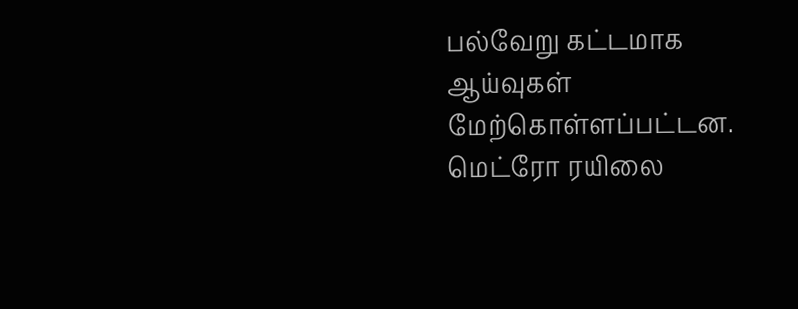பல்வேறு கட்டமாக ஆய்வுகள் மேற்கொள்ளப்பட்டன. மெட்ரோ ரயிலை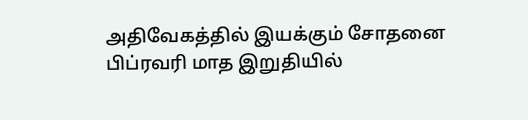அதிவேகத்தில் இயக்கும் சோதனை பிப்ரவரி மாத இறுதியில்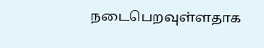நடைபெறவுள்ளதாக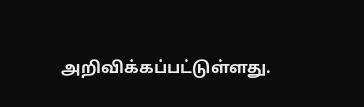அறிவிக்கப்பட்டுள்ளது.